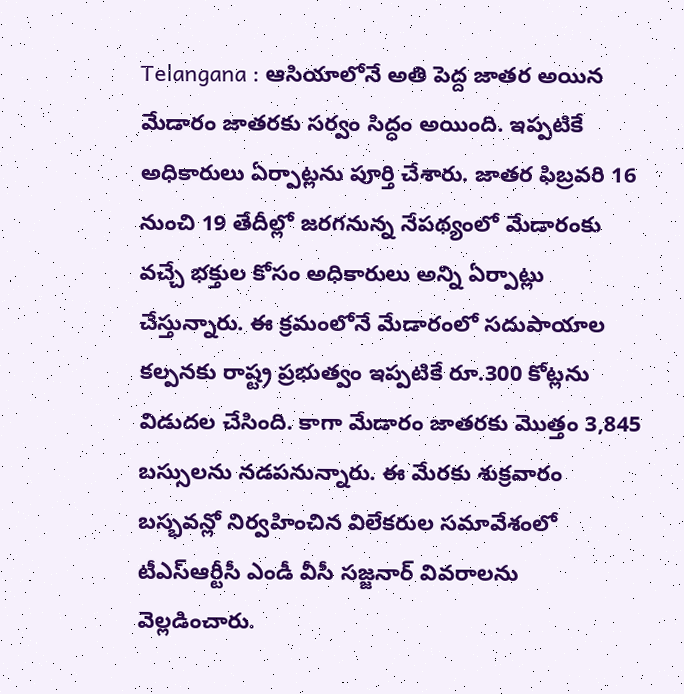Telangana : ఆసియాలోనే అతి పెద్ద జాతర అయిన మేడారం జాతరకు సర్వం సిద్ధం అయింది. ఇప్పటికే అధికారులు ఏర్పాట్లను పూర్తి చేశారు. జాతర ఫిబ్రవరి 16 నుంచి 19 తేదీల్లో జరగనున్న నేపథ్యంలో మేడారంకు వచ్చే భక్తుల కోసం అధికారులు అన్ని ఏర్పాట్లు చేస్తున్నారు. ఈ క్రమంలోనే మేడారంలో సదుపాయాల కల్పనకు రాష్ట్ర ప్రభుత్వం ఇప్పటికే రూ.300 కోట్లను విడుదల చేసింది. కాగా మేడారం జాతరకు మొత్తం 3,845 బస్సులను నడపనున్నారు. ఈ మేరకు శుక్రవారం బస్భవన్లో నిర్వహించిన విలేకరుల సమావేశంలో టీఎస్ఆర్టీసీ ఎండీ వీసీ సజ్జనార్ వివరాలను వెల్లడించారు.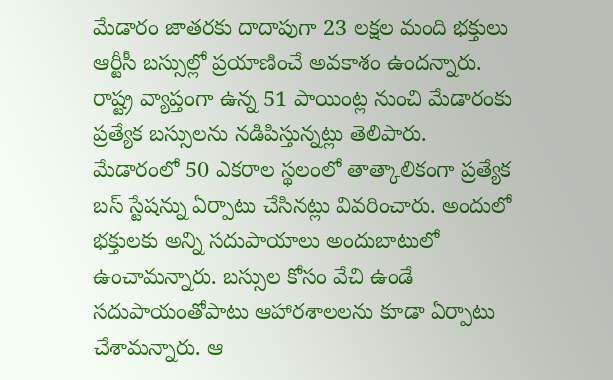మేడారం జాతరకు దాదాపుగా 23 లక్షల మంది భక్తులు ఆర్టీసీ బస్సుల్లో ప్రయాణించే అవకాశం ఉందన్నారు. రాష్ట్ర వ్యాప్తంగా ఉన్న 51 పాయింట్ల నుంచి మేడారంకు ప్రత్యేక బస్సులను నడిపిస్తున్నట్లు తెలిపారు. మేడారంలో 50 ఎకరాల స్థలంలో తాత్కాలికంగా ప్రత్యేక బస్ స్టేషన్ను ఏర్పాటు చేసినట్లు వివరించారు. అందులో భక్తులకు అన్ని సదుపాయాలు అందుబాటులో ఉంచామన్నారు. బస్సుల కోసం వేచి ఉండే సదుపాయంతోపాటు ఆహారశాలలను కూడా ఏర్పాటు చేశామన్నారు. ఆ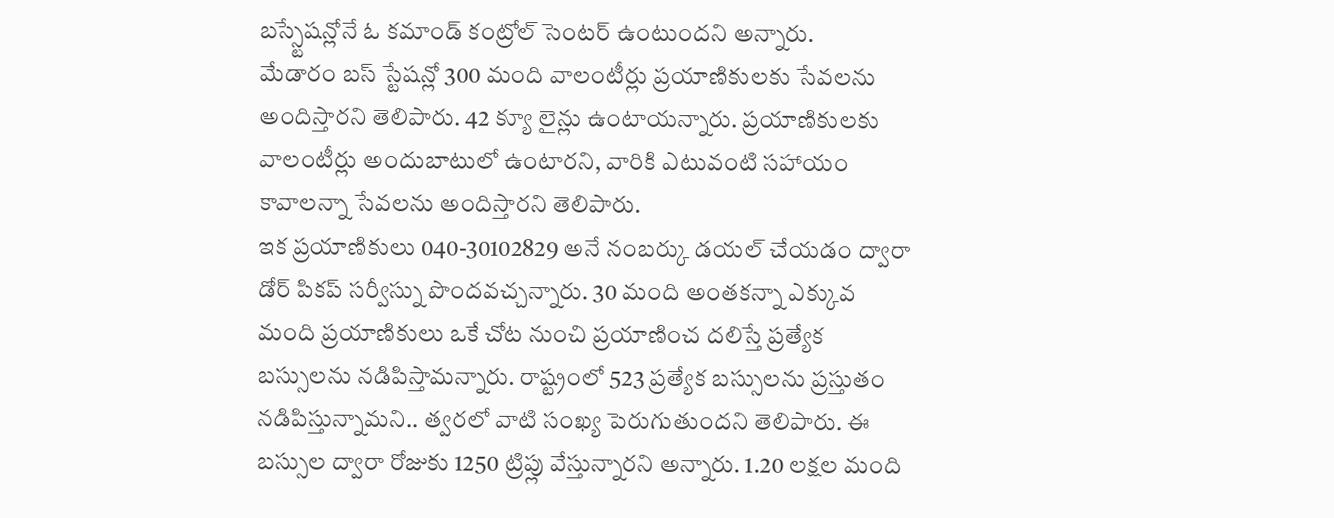బస్స్టేషన్లోనే ఓ కమాండ్ కంట్రోల్ సెంటర్ ఉంటుందని అన్నారు.
మేడారం బస్ స్టేషన్లో 300 మంది వాలంటీర్లు ప్రయాణికులకు సేవలను అందిస్తారని తెలిపారు. 42 క్యూ లైన్లు ఉంటాయన్నారు. ప్రయాణికులకు వాలంటీర్లు అందుబాటులో ఉంటారని, వారికి ఎటువంటి సహాయం కావాలన్నా సేవలను అందిస్తారని తెలిపారు.
ఇక ప్రయాణికులు 040-30102829 అనే నంబర్కు డయల్ చేయడం ద్వారా డోర్ పికప్ సర్వీస్ను పొందవచ్చన్నారు. 30 మంది అంతకన్నా ఎక్కువ మంది ప్రయాణికులు ఒకే చోట నుంచి ప్రయాణించ దలిస్తే ప్రత్యేక బస్సులను నడిపిస్తామన్నారు. రాష్ట్రంలో 523 ప్రత్యేక బస్సులను ప్రస్తుతం నడిపిస్తున్నామని.. త్వరలో వాటి సంఖ్య పెరుగుతుందని తెలిపారు. ఈ బస్సుల ద్వారా రోజుకు 1250 ట్రిప్లు వేస్తున్నారని అన్నారు. 1.20 లక్షల మంది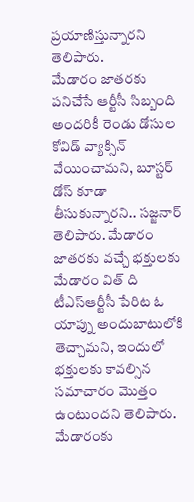ప్రయాణిస్తున్నారని తెలిపారు.
మేడారం జాతరకు పనిచేసే ఆర్టీసీ సిబ్బంది అందరికీ రెండు డోసుల కోవిడ్ వ్యాక్సిన్ వేయించామని, బూస్టర్ డోస్ కూడా తీసుకున్నారని.. సజ్జనార్ తెలిపారు. మేడారం జాతరకు వచ్చే భక్తులకు మేడారం విత్ ది టీఎస్ఆర్టీసీ పేరిట ఓ యాప్ను అందుబాటులోకి తెచ్చామని, ఇందులో భక్తులకు కావల్సిన సమాచారం మొత్తం ఉంటుందని తెలిపారు. మేడారంకు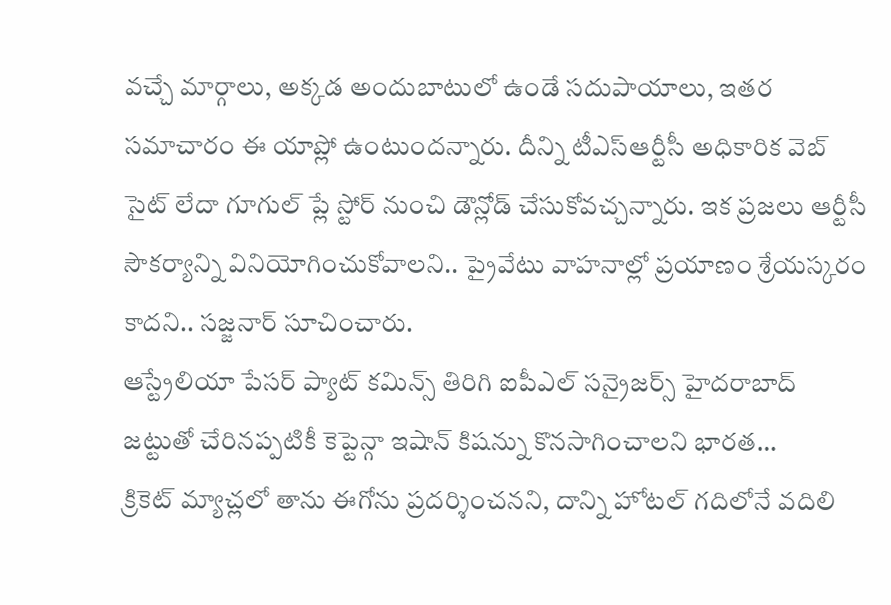వచ్చే మార్గాలు, అక్కడ అందుబాటులో ఉండే సదుపాయాలు, ఇతర సమాచారం ఈ యాప్లో ఉంటుందన్నారు. దీన్ని టీఎస్ఆర్టీసీ అధికారిక వెబ్ సైట్ లేదా గూగుల్ ప్లే స్టోర్ నుంచి డౌన్లోడ్ చేసుకోవచ్చన్నారు. ఇక ప్రజలు ఆర్టీసీ సౌకర్యాన్ని వినియోగించుకోవాలని.. ప్రైవేటు వాహనాల్లో ప్రయాణం శ్రేయస్కరం కాదని.. సజ్జనార్ సూచించారు.
ఆస్ట్రేలియా పేసర్ ప్యాట్ కమిన్స్ తిరిగి ఐపీఎల్ సన్రైజర్స్ హైదరాబాద్ జట్టుతో చేరినప్పటికీ కెప్టెన్గా ఇషాన్ కిషన్ను కొనసాగించాలని భారత…
క్రికెట్ మ్యాచ్లలో తాను ఈగోను ప్రదర్శించనని, దాన్ని హోటల్ గదిలోనే వదిలి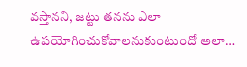వస్తానని, జట్టు తనను ఎలా ఉపయోగించుకోవాలనుకుంటుందో అలా…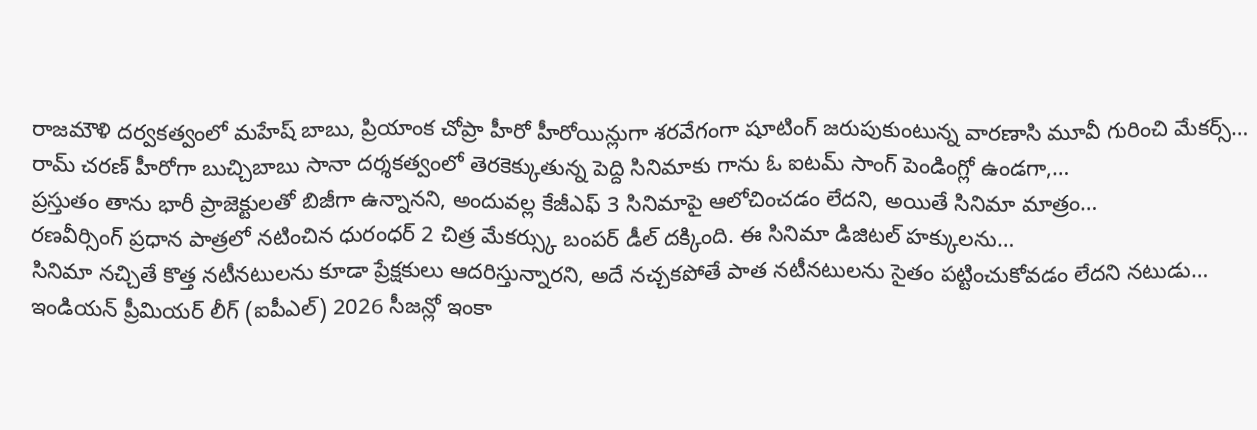రాజమౌళి దర్వకత్వంలో మహేష్ బాబు, ప్రియాంక చోప్రా హీరో హీరోయిన్లుగా శరవేగంగా షూటింగ్ జరుపుకుంటున్న వారణాసి మూవీ గురించి మేకర్స్…
రామ్ చరణ్ హీరోగా బుచ్చిబాబు సానా దర్శకత్వంలో తెరకెక్కుతున్న పెద్ది సినిమాకు గాను ఓ ఐటమ్ సాంగ్ పెండింగ్లో ఉండగా,…
ప్రస్తుతం తాను భారీ ప్రాజెక్టులతో బిజీగా ఉన్నానని, అందువల్ల కేజీఎఫ్ 3 సినిమాపై ఆలోచించడం లేదని, అయితే సినిమా మాత్రం…
రణవీర్సింగ్ ప్రధాన పాత్రలో నటించిన ధురంధర్ 2 చిత్ర మేకర్స్కు బంపర్ డీల్ దక్కింది. ఈ సినిమా డిజిటల్ హక్కులను…
సినిమా నచ్చితే కొత్త నటీనటులను కూడా ప్రేక్షకులు ఆదరిస్తున్నారని, అదే నచ్చకపోతే పాత నటీనటులను సైతం పట్టించుకోవడం లేదని నటుడు…
ఇండియన్ ప్రీమియర్ లీగ్ (ఐపీఎల్) 2026 సీజన్లో ఇంకా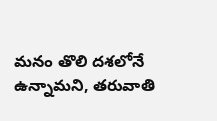మనం తొలి దశలోనే ఉన్నామని, తరువాతి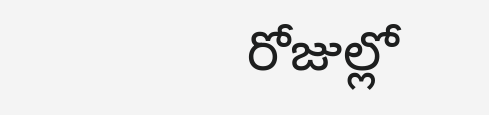రోజుల్లో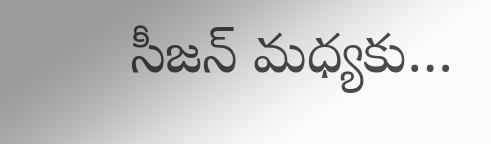సీజన్ మధ్యకు…